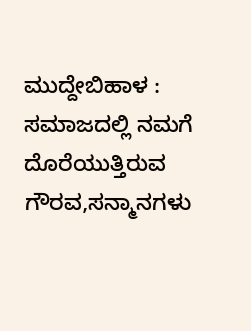ಮುದ್ದೇಬಿಹಾಳ : ಸಮಾಜದಲ್ಲಿ ನಮಗೆ ದೊರೆಯುತ್ತಿರುವ ಗೌರವ,ಸನ್ಮಾನಗಳು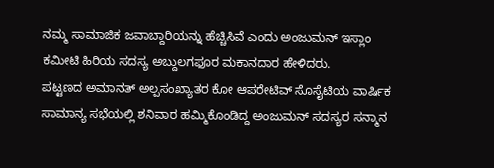ನಮ್ಮ ಸಾಮಾಜಿಕ ಜವಾಬ್ದಾರಿಯನ್ನು ಹೆಚ್ಚಿಸಿವೆ ಎಂದು ಅಂಜುಮನ್ ಇಸ್ಲಾಂ ಕಮೀಟಿ ಹಿರಿಯ ಸದಸ್ಯ ಅಬ್ದುಲಗಫೂರ ಮಕಾನದಾರ ಹೇಳಿದರು.
ಪಟ್ಟಣದ ಅಮಾನತ್ ಅಲ್ಪಸಂಖ್ಯಾತರ ಕೋ ಆಪರೇಟಿವ್ ಸೊಸೈಟಿಯ ವಾರ್ಷಿಕ ಸಾಮಾನ್ಯ ಸಭೆಯಲ್ಲಿ ಶನಿವಾರ ಹಮ್ಮಿಕೊಂಡಿದ್ದ ಅಂಜುಮನ್ ಸದಸ್ಯರ ಸನ್ಮಾನ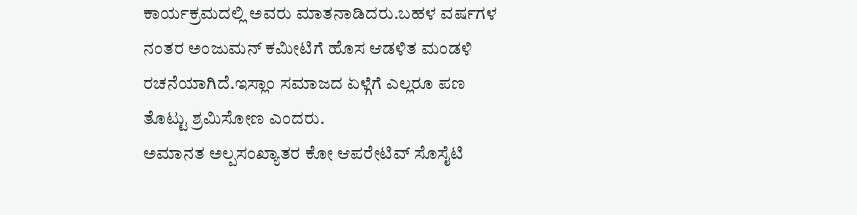ಕಾರ್ಯಕ್ರಮದಲ್ಲಿ ಅವರು ಮಾತನಾಡಿದರು.ಬಹಳ ವರ್ಷಗಳ ನಂತರ ಅಂಜುಮನ್ ಕಮೀಟಿಗೆ ಹೊಸ ಆಡಳಿತ ಮಂಡಳಿ ರಚನೆಯಾಗಿದೆ.ಇಸ್ಲಾಂ ಸಮಾಜದ ಏಳ್ಗೆಗೆ ಎಲ್ಲರೂ ಪಣ ತೊಟ್ಟು ಶ್ರಮಿಸೋಣ ಎಂದರು.
ಅಮಾನತ ಅಲ್ಪಸಂಖ್ಯಾತರ ಕೋ ಆಪರೇಟಿವ್ ಸೊಸೈಟಿ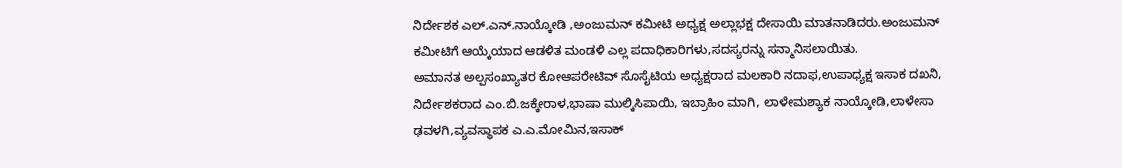ನಿರ್ದೇಶಕ ಎಲ್.ಎನ್.ನಾಯ್ಕೋಡಿ ,ಅಂಜುಮನ್ ಕಮೀಟಿ ಅಧ್ಯಕ್ಷ ಅಲ್ಲಾಭಕ್ಷ ದೇಸಾಯಿ ಮಾತನಾಡಿದರು.ಅಂಜುಮನ್ ಕಮೀಟಿಗೆ ಆಯ್ಕೆಯಾದ ಆಡಳಿತ ಮಂಡಳಿ ಎಲ್ಲ ಪದಾಧಿಕಾರಿಗಳು,ಸದಸ್ಯರನ್ನು ಸನ್ಮಾನಿಸಲಾಯಿತು.
ಅಮಾನತ ಅಲ್ಪಸಂಖ್ಯಾತರ ಕೋಆಪರೇಟಿವ್ ಸೊಸೈಟಿಯ ಅಧ್ಯಕ್ಷರಾದ ಮಲಕಾರಿ ನದಾಫ,ಉಪಾಧ್ಯಕ್ಷ ಇಸಾಕ ದಖನಿ, ನಿರ್ದೇಶಕರಾದ ಎಂ.ಬಿ.ಜಕ್ಕೇರಾಳ,ಭಾಷಾ ಮುಲ್ಕಿಸಿಪಾಯಿ, ಇಬ್ರಾಹಿಂ ಮಾಗಿ, ಲಾಳೇಮಶ್ಯಾಕ ನಾಯ್ಕೋಡಿ,ಲಾಳೇಸಾ ಢವಳಗಿ,ವ್ಯವಸ್ಥಾಪಕ ಎ.ಎ.ಮೋಮಿನ,ಇಸಾಕ್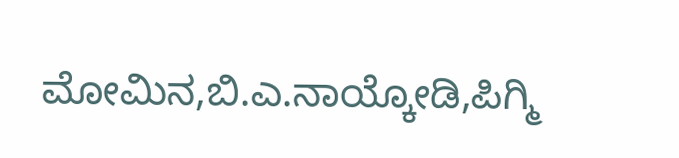ಮೋಮಿನ,ಬಿ.ಎ.ನಾಯ್ಕೋಡಿ,ಪಿಗ್ಮಿ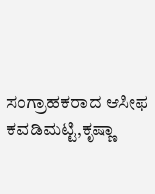ಸಂಗ್ರಾಹಕರಾದ ಆಸೀಫ ಕವಡಿಮಟ್ಟಿ,ಕೃಷ್ಣಾ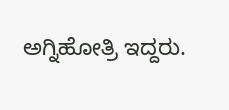ಅಗ್ನಿಹೋತ್ರಿ ಇದ್ದರು.